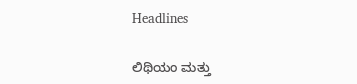Headlines

ಲಿಥಿಯಂ ಮತ್ತು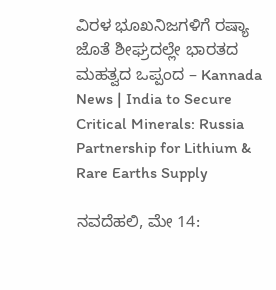ವಿರಳ ಭೂಖನಿಜಗಳಿಗೆ ರಷ್ಯಾ ಜೊತೆ ಶೀಘ್ರದಲ್ಲೇ ಭಾರತದ ಮಹತ್ವದ ಒಪ್ಪಂದ – Kannada News | India to Secure Critical Minerals: Russia Partnership for Lithium & Rare Earths Supply

ನವದೆಹಲಿ, ಮೇ 14: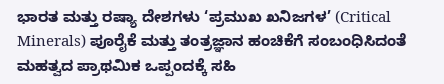ಭಾರತ ಮತ್ತು ರಷ್ಯಾ ದೇಶಗಳು ‘ಪ್ರಮುಖ ಖನಿಜಗಳ’ (Critical Minerals) ಪೂರೈಕೆ ಮತ್ತು ತಂತ್ರಜ್ಞಾನ ಹಂಚಿಕೆಗೆ ಸಂಬಂಧಿಸಿದಂತೆ ಮಹತ್ವದ ಪ್ರಾಥಮಿಕ ಒಪ್ಪಂದಕ್ಕೆ ಸಹಿ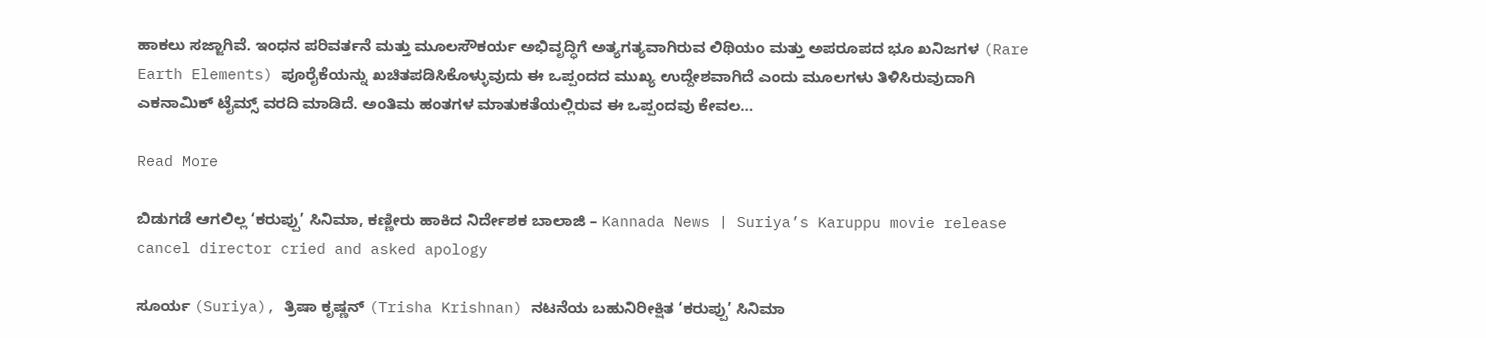ಹಾಕಲು ಸಜ್ಜಾಗಿವೆ. ಇಂಧನ ಪರಿವರ್ತನೆ ಮತ್ತು ಮೂಲಸೌಕರ್ಯ ಅಭಿವೃದ್ಧಿಗೆ ಅತ್ಯಗತ್ಯವಾಗಿರುವ ಲಿಥಿಯಂ ಮತ್ತು ಅಪರೂಪದ ಭೂ ಖನಿಜಗಳ (Rare Earth Elements) ಪೂರೈಕೆಯನ್ನು ಖಚಿತಪಡಿಸಿಕೊಳ್ಳುವುದು ಈ ಒಪ್ಪಂದದ ಮುಖ್ಯ ಉದ್ದೇಶವಾಗಿದೆ ಎಂದು ಮೂಲಗಳು ತಿಳಿಸಿರುವುದಾಗಿ ಎಕನಾಮಿಕ್ ಟೈಮ್ಸ್ ವರದಿ ಮಾಡಿದೆ. ಅಂತಿಮ ಹಂತಗಳ ಮಾತುಕತೆಯಲ್ಲಿರುವ ಈ ಒಪ್ಪಂದವು ಕೇವಲ…

Read More

ಬಿಡುಗಡೆ ಆಗಲಿಲ್ಲ ‘ಕರುಪ್ಪು’ ಸಿನಿಮಾ, ಕಣ್ಣೀರು ಹಾಕಿದ ನಿರ್ದೇಶಕ ಬಾಲಾಜಿ – Kannada News | Suriya’s Karuppu movie release cancel director cried and asked apology

ಸೂರ್ಯ (Suriya), ತ್ರಿಷಾ ಕೃಷ್ಣನ್ (Trisha Krishnan) ನಟನೆಯ ಬಹುನಿರೀಕ್ಷಿತ ‘ಕರುಪ್ಪು’ ಸಿನಿಮಾ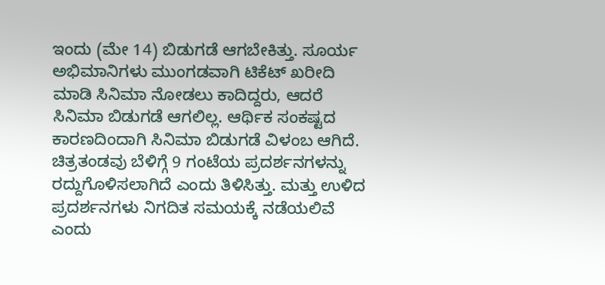ಇಂದು (ಮೇ 14) ಬಿಡುಗಡೆ ಆಗಬೇಕಿತ್ತು. ಸೂರ್ಯ ಅಭಿಮಾನಿಗಳು ಮುಂಗಡವಾಗಿ ಟಿಕೆಟ್ ಖರೀದಿ ಮಾಡಿ ಸಿನಿಮಾ ನೋಡಲು ಕಾದಿದ್ದರು, ಆದರೆ ಸಿನಿಮಾ ಬಿಡುಗಡೆ ಆಗಲಿಲ್ಲ. ಆರ್ಥಿಕ ಸಂಕಷ್ಟದ ಕಾರಣದಿಂದಾಗಿ ಸಿನಿಮಾ ಬಿಡುಗಡೆ ವಿಳಂಬ ಆಗಿದೆ. ಚಿತ್ರತಂಡವು ಬೆಳಿಗ್ಗೆ 9 ಗಂಟೆಯ ಪ್ರದರ್ಶನಗಳನ್ನು ರದ್ದುಗೊಳಿಸಲಾಗಿದೆ ಎಂದು ತಿಳಿಸಿತ್ತು. ಮತ್ತು ಉಳಿದ ಪ್ರದರ್ಶನಗಳು ನಿಗದಿತ ಸಮಯಕ್ಕೆ ನಡೆಯಲಿವೆ ಎಂದು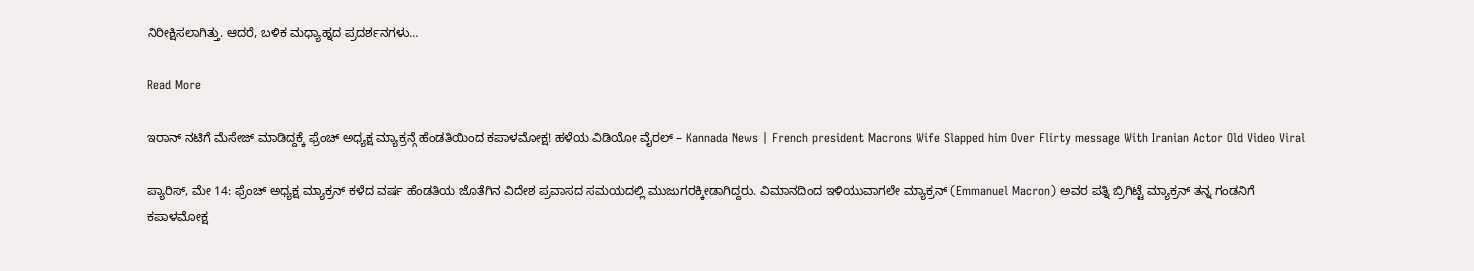ನಿರೀಕ್ಷಿಸಲಾಗಿತ್ತು. ಆದರೆ, ಬಳಿಕ ಮಧ್ಯಾಹ್ನದ ಪ್ರದರ್ಶನಗಳು…

Read More

ಇರಾನ್ ನಟಿಗೆ ಮೆಸೇಜ್ ಮಾಡಿದ್ದಕ್ಕೆ ಫ್ರೆಂಚ್ ಅಧ್ಯಕ್ಷ ಮ್ಯಾಕ್ರನ್ಗೆ ಹೆಂಡತಿಯಿಂದ ಕಪಾಳಮೋಕ್ಷ! ಹಳೆಯ ವಿಡಿಯೋ ವೈರಲ್ – Kannada News | French president Macrons Wife Slapped him Over Flirty message With Iranian Actor Old Video Viral

ಪ್ಯಾರಿಸ್, ಮೇ 14: ಫ್ರೆಂಚ್ ಅಧ್ಯಕ್ಷ ಮ್ಯಾಕ್ರನ್ ಕಳೆದ ವರ್ಷ ಹೆಂಡತಿಯ ಜೊತೆಗಿನ ವಿದೇಶ ಪ್ರವಾಸದ ಸಮಯದಲ್ಲಿ ಮುಜುಗರಕ್ಕೀಡಾಗಿದ್ದರು. ವಿಮಾನದಿಂದ ಇಳಿಯುವಾಗಲೇ ಮ್ಯಾಕ್ರನ್ (Emmanuel Macron) ಅವರ ಪತ್ನಿ ಬ್ರಿಗಿಟ್ಟೆ ಮ್ಯಾಕ್ರನ್ ತನ್ನ ಗಂಡನಿಗೆ ಕಪಾಳಮೋಕ್ಷ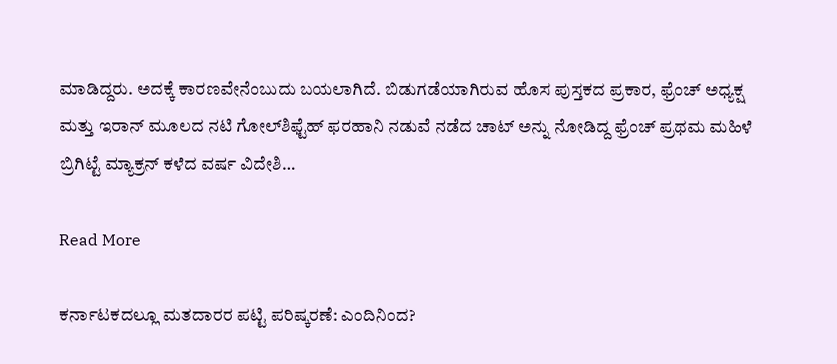ಮಾಡಿದ್ದರು. ಅದಕ್ಕೆ ಕಾರಣವೇನೆಂಬುದು ಬಯಲಾಗಿದೆ. ಬಿಡುಗಡೆಯಾಗಿರುವ ಹೊಸ ಪುಸ್ತಕದ ಪ್ರಕಾರ, ಫ್ರೆಂಚ್ ಅಧ್ಯಕ್ಷ ಮತ್ತು ಇರಾನ್ ಮೂಲದ ನಟಿ ಗೋಲ್‌ಶಿಫ್ಟೆಹ್ ಫರಹಾನಿ ನಡುವೆ ನಡೆದ ಚಾಟ್ ಅನ್ನು ನೋಡಿದ್ದ ಫ್ರೆಂಚ್ ಪ್ರಥಮ ಮಹಿಳೆ ಬ್ರಿಗಿಟ್ಟೆ ಮ್ಯಾಕ್ರನ್ ಕಳೆದ ವರ್ಷ ವಿದೇಶಿ…

Read More

ಕರ್ನಾಟಕದಲ್ಲೂ ಮತದಾರರ ಪಟ್ಟಿ ಪರಿಷ್ಕರಣೆ: ಎಂದಿನಿಂದ?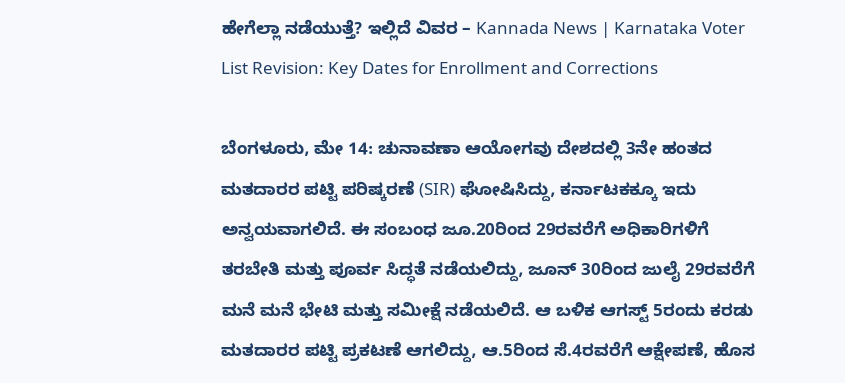ಹೇಗೆಲ್ಲಾ ನಡೆಯುತ್ತೆ? ಇಲ್ಲಿದೆ ವಿವರ – Kannada News | Karnataka Voter List Revision: Key Dates for Enrollment and Corrections

ಬೆಂಗಳೂರು, ಮೇ 14: ಚುನಾವಣಾ ಆಯೋಗವು ದೇಶದಲ್ಲಿ 3ನೇ ಹಂತದ ಮತದಾರರ ಪಟ್ಟಿ ಪರಿಷ್ಕರಣೆ (SIR) ಘೋಷಿಸಿದ್ದು, ಕರ್ನಾಟಕಕ್ಕೂ ಇದು ಅನ್ವಯವಾಗಲಿದೆ. ಈ ಸಂಬಂಧ ಜೂ.20ರಿಂದ 29ರವರೆಗೆ ಅಧಿಕಾರಿಗಳಿಗೆ ತರಬೇತಿ ಮತ್ತು ಪೂರ್ವ ಸಿದ್ಧತೆ ನಡೆಯಲಿದ್ದು, ಜೂನ್ 30ರಿಂದ ಜುಲೈ 29ರವರೆಗೆ ಮನೆ ಮನೆ ಭೇಟಿ ಮತ್ತು ಸಮೀಕ್ಷೆ ನಡೆಯಲಿದೆ. ಆ ಬಳಿಕ ಆಗಸ್ಟ್ 5ರಂದು ಕರಡು ಮತದಾರರ ಪಟ್ಟಿ ಪ್ರಕಟಣೆ ಆಗಲಿದ್ದು, ಆ.5ರಿಂದ ಸೆ.4ರವರೆಗೆ ಆಕ್ಷೇಪಣೆ, ಹೊಸ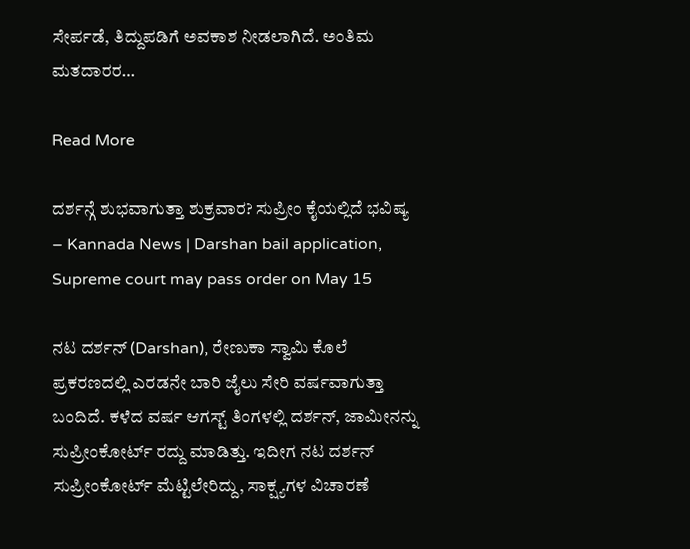ಸೇರ್ಪಡೆ, ತಿದ್ದುಪಡಿಗೆ ಅವಕಾಶ ನೀಡಲಾಗಿದೆ. ಅಂತಿಮ ಮತದಾರರ…

Read More

ದರ್ಶನ್ಗೆ ಶುಭವಾಗುತ್ತಾ ಶುಕ್ರವಾರ? ಸುಪ್ರೀಂ ಕೈಯಲ್ಲಿದೆ ಭವಿಷ್ಯ – Kannada News | Darshan bail application, Supreme court may pass order on May 15

ನಟ ದರ್ಶನ್ (Darshan), ರೇಣುಕಾ ಸ್ವಾಮಿ ಕೊಲೆ ಪ್ರಕರಣದಲ್ಲಿ ಎರಡನೇ ಬಾರಿ ಜೈಲು ಸೇರಿ ವರ್ಷವಾಗುತ್ತಾ ಬಂದಿದೆ. ಕಳೆದ ವರ್ಷ ಆಗಸ್ಟ್ ತಿಂಗಳಲ್ಲಿ ದರ್ಶನ್, ಜಾಮೀನನ್ನು ಸುಪ್ರೀಂಕೋರ್ಟ್ ರದ್ದು ಮಾಡಿತ್ತು. ಇದೀಗ ನಟ ದರ್ಶನ್ ಸುಪ್ರೀಂಕೋರ್ಟ್ ಮೆಟ್ಟಿಲೇರಿದ್ದು, ಸಾಕ್ಷ್ಯಗಳ ವಿಚಾರಣೆ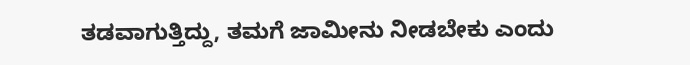ತಡವಾಗುತ್ತಿದ್ದು, ತಮಗೆ ಜಾಮೀನು ನೀಡಬೇಕು ಎಂದು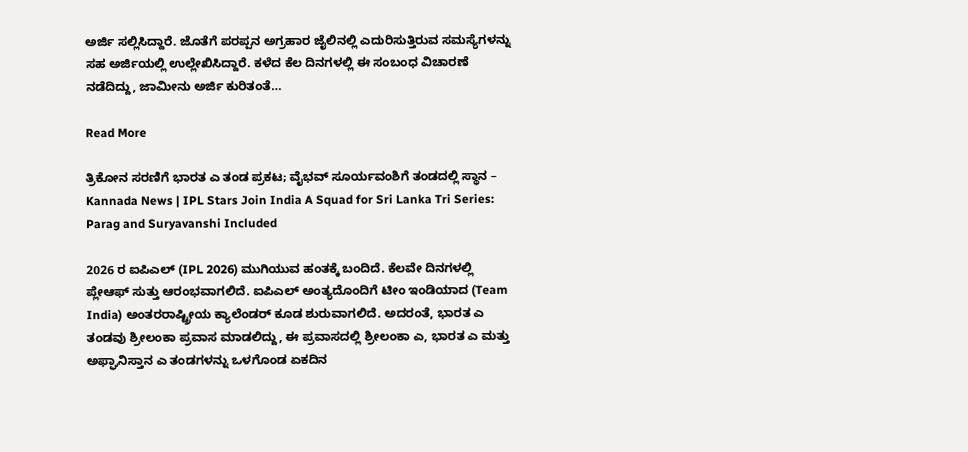ಅರ್ಜಿ ಸಲ್ಲಿಸಿದ್ದಾರೆ. ಜೊತೆಗೆ ಪರಪ್ಪನ ಅಗ್ರಹಾರ ಜೈಲಿನಲ್ಲಿ ಎದುರಿಸುತ್ತಿರುವ ಸಮಸ್ಯೆಗಳನ್ನು ಸಹ ಅರ್ಜಿಯಲ್ಲಿ ಉಲ್ಲೇಖಿಸಿದ್ದಾರೆ. ಕಳೆದ ಕೆಲ ದಿನಗಳಲ್ಲಿ ಈ ಸಂಬಂಧ ವಿಚಾರಣೆ ನಡೆದಿದ್ದು, ಜಾಮೀನು ಅರ್ಜಿ ಕುರಿತಂತೆ…

Read More

ತ್ರಿಕೋನ ಸರಣಿಗೆ ಭಾರತ ಎ ತಂಡ ಪ್ರಕಟ; ವೈಭವ್ ಸೂರ್ಯವಂಶಿಗೆ ತಂಡದಲ್ಲಿ ಸ್ಥಾನ – Kannada News | IPL Stars Join India A Squad for Sri Lanka Tri Series: Parag and Suryavanshi Included

2026 ರ ಐಪಿಎಲ್ (IPL 2026) ಮುಗಿಯುವ ಹಂತಕ್ಕೆ ಬಂದಿದೆ. ಕೆಲವೇ ದಿನಗಳಲ್ಲಿ ಪ್ಲೇಆಫ್ ಸುತ್ತು ಆರಂಭವಾಗಲಿದೆ. ಐಪಿಎಲ್ ಅಂತ್ಯದೊಂದಿಗೆ ಟೀಂ ಇಂಡಿಯಾದ (Team India) ಅಂತರರಾಷ್ಟ್ರೀಯ ಕ್ಯಾಲೆಂಡರ್ ಕೂಡ ಶುರುವಾಗಲಿದೆ. ಅದರಂತೆ, ಭಾರತ ಎ ತಂಡವು ಶ್ರೀಲಂಕಾ ಪ್ರವಾಸ ಮಾಡಲಿದ್ದು, ಈ ಪ್ರವಾಸದಲ್ಲಿ ಶ್ರೀಲಂಕಾ ಎ, ಭಾರತ ಎ ಮತ್ತು ಅಫ್ಘಾನಿಸ್ತಾನ ಎ ತಂಡಗಳನ್ನು ಒಳಗೊಂಡ ಏಕದಿನ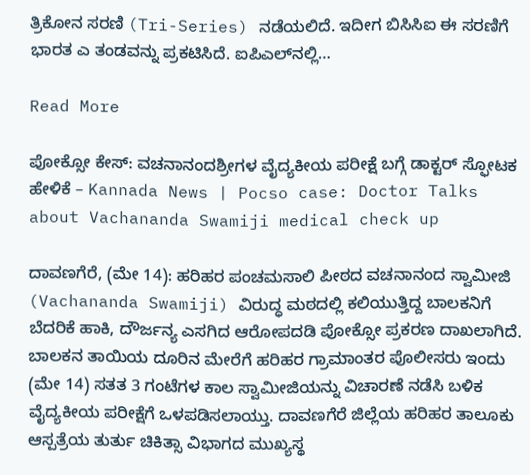ತ್ರಿಕೋನ ಸರಣಿ (Tri-Series) ನಡೆಯಲಿದೆ. ಇದೀಗ ಬಿಸಿಸಿಐ ಈ ಸರಣಿಗೆ ಭಾರತ ಎ ತಂಡವನ್ನು ಪ್ರಕಟಿಸಿದೆ. ಐಪಿಎಲ್‌ನಲ್ಲಿ…

Read More

ಪೋಕ್ಸೋ ಕೇಸ್: ವಚನಾನಂದಶ್ರೀಗಳ ವೈದ್ಯಕೀಯ ಪರೀಕ್ಷೆ ಬಗ್ಗೆ ಡಾಕ್ಟರ್ ಸ್ಫೋಟಕ ಹೇಳಿಕೆ – Kannada News | Pocso case: Doctor Talks about Vachananda Swamiji medical check up

ದಾವಣಗೆರೆ, (ಮೇ 14): ಹರಿಹರ ಪಂಚಮಸಾಲಿ ಪೀಠದ ವಚನಾನಂದ ಸ್ವಾಮೀಜಿ (Vachananda Swamiji) ವಿರುದ್ಧ ಮಠದಲ್ಲಿ ಕಲಿಯುತ್ತಿದ್ದ ಬಾಲಕನಿಗೆ ಬೆದರಿಕೆ ಹಾಕಿ, ದೌರ್ಜನ್ಯ ಎಸಗಿದ ಆರೋಪದಡಿ ಪೋಕ್ಸೋ ಪ್ರಕರಣ ದಾಖಲಾಗಿದೆ. ಬಾಲಕನ ತಾಯಿಯ ದೂರಿನ ಮೇರೆಗೆ ಹರಿಹರ ಗ್ರಾಮಾಂತರ ಪೊಲೀಸರು ಇಂದು (ಮೇ 14) ಸತತ 3 ಗಂಟೆಗಳ ಕಾಲ ಸ್ವಾಮೀಜಿಯನ್ನು ವಿಚಾರಣೆ ನಡೆಸಿ ಬಳಿಕ ವೈದ್ಯಕೀಯ ಪರೀಕ್ಷೆಗೆ ಒಳಪಡಿಸಲಾಯ್ತು. ದಾವಣಗೆರೆ ಜಿಲ್ಲೆಯ ಹರಿಹರ ತಾಲೂಕು ಆಸ್ಪತ್ರೆಯ ತುರ್ತು ಚಿಕಿತ್ಸಾ ವಿಭಾಗದ ಮುಖ್ಯಸ್ಥ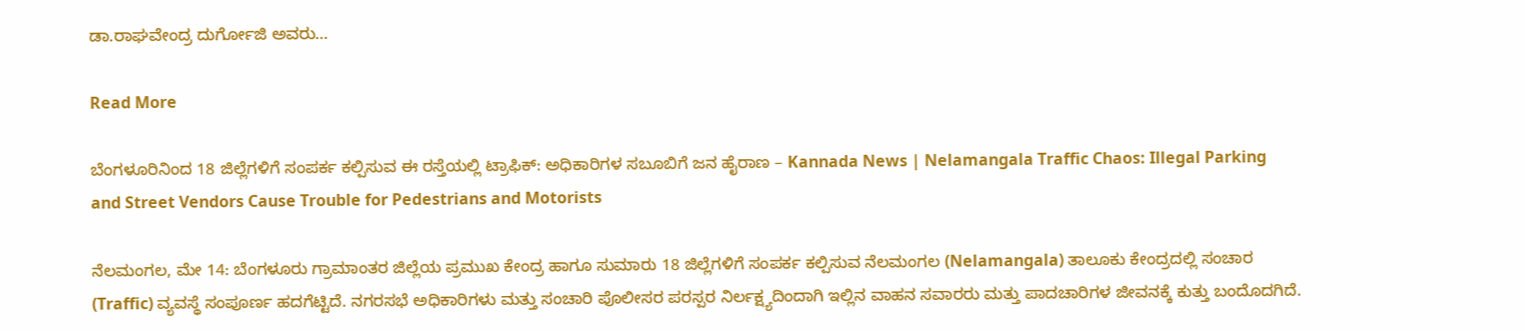ಡಾ.ರಾಘವೇಂದ್ರ ದುರ್ಗೋಜಿ ಅವರು…

Read More

ಬೆಂಗಳೂರಿನಿಂದ 18 ಜಿಲ್ಲೆಗಳಿಗೆ ಸಂಪರ್ಕ ಕಲ್ಪಿಸುವ ಈ ರಸ್ತೆಯಲ್ಲಿ ಟ್ರಾಫಿಕ್: ಅಧಿಕಾರಿಗಳ ಸಬೂಬಿಗೆ ಜನ ಹೈರಾಣ – Kannada News | Nelamangala Traffic Chaos: Illegal Parking and Street Vendors Cause Trouble for Pedestrians and Motorists

ನೆಲಮಂಗಲ, ಮೇ 14: ಬೆಂಗಳೂರು ಗ್ರಾಮಾಂತರ ಜಿಲ್ಲೆಯ ಪ್ರಮುಖ ಕೇಂದ್ರ ಹಾಗೂ ಸುಮಾರು 18 ಜಿಲ್ಲೆಗಳಿಗೆ ಸಂಪರ್ಕ ಕಲ್ಪಿಸುವ ನೆಲಮಂಗಲ (Nelamangala) ತಾಲೂಕು ಕೇಂದ್ರದಲ್ಲಿ ಸಂಚಾರ (Traffic) ವ್ಯವಸ್ಥೆ ಸಂಪೂರ್ಣ ಹದಗೆಟ್ಟಿದೆ. ನಗರಸಭೆ ಅಧಿಕಾರಿಗಳು ಮತ್ತು ಸಂಚಾರಿ ಪೊಲೀಸರ ಪರಸ್ಪರ ನಿರ್ಲಕ್ಷ್ಯದಿಂದಾಗಿ ಇಲ್ಲಿನ ವಾಹನ ಸವಾರರು ಮತ್ತು ಪಾದಚಾರಿಗಳ ಜೀವನಕ್ಕೆ ಕುತ್ತು ಬಂದೊದಗಿದೆ.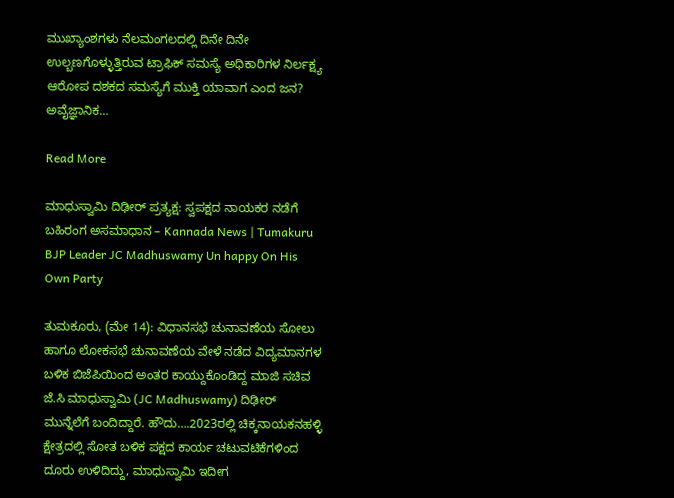ಮುಖ್ಯಾಂಶಗಳು ನೆಲಮಂಗಲದಲ್ಲಿ ದಿನೇ ದಿನೇ ಉಲ್ಬಣಗೊಳ್ಳುತ್ತಿರುವ ಟ್ರಾಫಿಕ್ ಸಮಸ್ಯೆ ಅಧಿಕಾರಿಗಳ ನಿರ್ಲಕ್ಷ್ಯ ಆರೋಪ ದಶಕದ ಸಮಸ್ಯೆಗೆ ಮುಕ್ತಿ ಯಾವಾಗ ಎಂದ ಜನ? ಅವೈಜ್ಞಾನಿಕ…

Read More

ಮಾಧುಸ್ವಾಮಿ ದಿಢೀರ್ ಪ್ರತ್ಯಕ್ಷ: ಸ್ವಪಕ್ಷದ ನಾಯಕರ ನಡೆಗೆ ಬಹಿರಂಗ ಅಸಮಾಧಾನ – Kannada News | Tumakuru BJP Leader JC Madhuswamy Un happy On His Own Party

ತುಮಕೂರು, (ಮೇ 14): ವಿಧಾನಸಭೆ ಚುನಾವಣೆಯ ಸೋಲು ಹಾಗೂ ಲೋಕಸಭೆ ಚುನಾವಣೆಯ ವೇಳೆ ನಡೆದ ವಿದ್ಯಮಾನಗಳ ಬಳಿಕ ಬಿಜೆಪಿಯಿಂದ ಅಂತರ ಕಾಯ್ದುಕೊಂಡಿದ್ದ ಮಾಜಿ ಸಚಿವ ಜೆ.ಸಿ ಮಾಧುಸ್ವಾಮಿ (JC Madhuswamy) ದಿಢೀರ್ ಮುನ್ನೆಲೆಗೆ ಬಂದಿದ್ದಾರೆ. ಹೌದು….2023ರಲ್ಲಿ ಚಿಕ್ಕನಾಯಕನಹಳ್ಳಿ ಕ್ಷೇತ್ರದಲ್ಲಿ ಸೋತ ಬಳಿಕ ಪಕ್ಷದ ಕಾರ್ಯ ಚಟುವಟಿಕೆಗಳಿಂದ ದೂರು ಉಳಿದಿದ್ದು, ಮಾಧುಸ್ವಾಮಿ ಇದೀಗ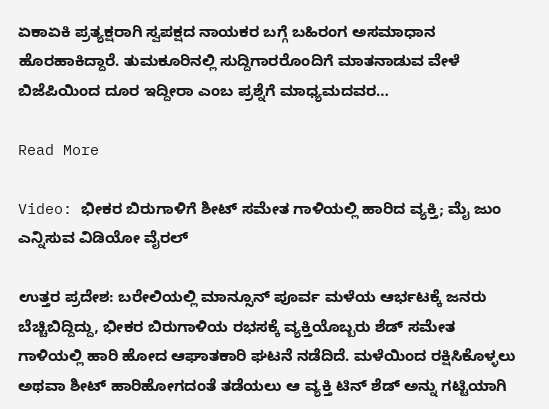ಏಕಾಏಕಿ ಪ್ರತ್ಯಕ್ಷರಾಗಿ ಸ್ವಪಕ್ಷದ ನಾಯಕರ ಬಗ್ಗೆ ಬಹಿರಂಗ ಅಸಮಾಧಾನ ಹೊರಹಾಕಿದ್ದಾರೆ. ತುಮಕೂರಿನಲ್ಲಿ ಸುದ್ದಿಗಾರರೊಂದಿಗೆ ಮಾತನಾಡುವ ವೇಳೆ ಬಿಜೆಪಿಯಿಂದ ದೂರ ಇದ್ದೀರಾ ಎಂಬ ಪ್ರಶ್ನೆಗೆ ಮಾಧ್ಯಮದವರ…

Read More

Video: ಭೀಕರ ಬಿರುಗಾಳಿಗೆ ಶೀಟ್ ಸಮೇತ ಗಾಳಿಯಲ್ಲಿ ಹಾರಿದ ವ್ಯಕ್ತಿ; ಮೈ ಜುಂ ಎನ್ನಿಸುವ ವಿಡಿಯೋ ವೈರಲ್

ಉತ್ತರ ಪ್ರದೇಶ: ಬರೇಲಿಯಲ್ಲಿ ಮಾನ್ಸೂನ್ ಪೂರ್ವ ಮಳೆಯ ಆರ್ಭಟಕ್ಕೆ ಜನರು ಬೆಚ್ಚಿಬಿದ್ದಿದ್ದು, ಭೀಕರ ಬಿರುಗಾಳಿಯ ರಭಸಕ್ಕೆ ವ್ಯಕ್ತಿಯೊಬ್ಬರು ಶೆಡ್ ಸಮೇತ ಗಾಳಿಯಲ್ಲಿ ಹಾರಿ ಹೋದ ಆಘಾತಕಾರಿ ಘಟನೆ ನಡೆದಿದೆ. ಮಳೆಯಿಂದ ರಕ್ಷಿಸಿಕೊಳ್ಳಲು ಅಥವಾ ಶೀಟ್ ಹಾರಿಹೋಗದಂತೆ ತಡೆಯಲು ಆ ವ್ಯಕ್ತಿ ಟಿನ್ ಶೆಡ್ ಅನ್ನು ಗಟ್ಟಿಯಾಗಿ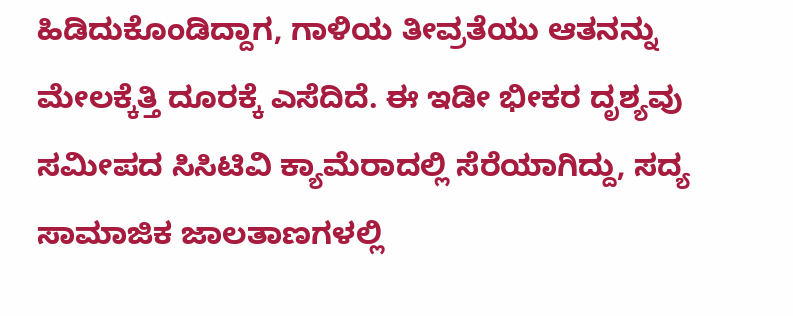ಹಿಡಿದುಕೊಂಡಿದ್ದಾಗ, ಗಾಳಿಯ ತೀವ್ರತೆಯು ಆತನನ್ನು ಮೇಲಕ್ಕೆತ್ತಿ ದೂರಕ್ಕೆ ಎಸೆದಿದೆ. ಈ ಇಡೀ ಭೀಕರ ದೃಶ್ಯವು ಸಮೀಪದ ಸಿಸಿಟಿವಿ ಕ್ಯಾಮೆರಾದಲ್ಲಿ ಸೆರೆಯಾಗಿದ್ದು, ಸದ್ಯ ಸಾಮಾಜಿಕ ಜಾಲತಾಣಗಳಲ್ಲಿ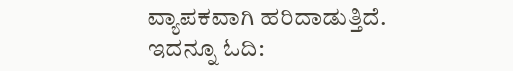ವ್ಯಾಪಕವಾಗಿ ಹರಿದಾಡುತ್ತಿದೆ. ಇದನ್ನೂ ಓದಿ: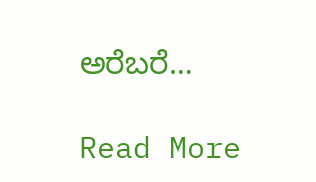ಅರೆಬರೆ…

Read More